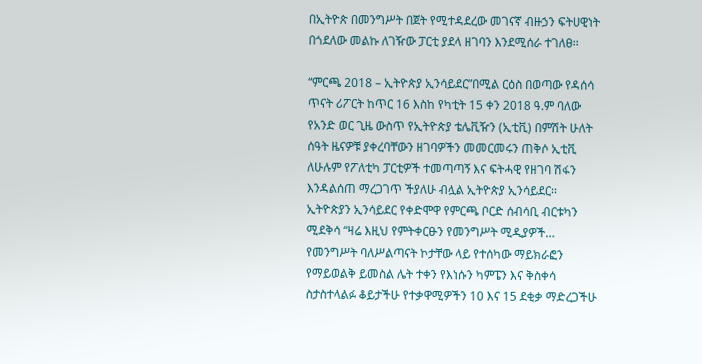በኢትዮጵ በመንግሥት በጀት የሚተዳደረው መገናኛ ብዙኃን ፍትሀዊነት በጎደለው መልኩ ለገዥው ፓርቲ ያደላ ዘገባን እንደሚሰራ ተገለፀ፡፡

“ምርጫ 2018 – ኢትዮጵያ ኢንሳይደር”በሚል ርዕስ በወጣው የዳሰሳ ጥናት ሪፖርት ከጥር 16 እስከ የካቲት 15 ቀን 2018 ዓ.ም ባለው የአንድ ወር ጊዜ ውስጥ የኢትዮጵያ ቴሌቪዥን (ኢቲቪ) በምሽት ሁለት ሰዓት ዜናዎቹ ያቀረባቸውን ዘገባዎችን መመርመሩን ጠቅሶ ኢቲቪ ለሁሉም የፖለቲካ ፓርቲዎች ተመጣጣኝ እና ፍትሓዊ የዘገባ ሽፋን እንዳልሰጠ ማረጋገጥ ችያለሁ ብሏል ኢትዮጵያ ኢንሳይደር፡፡ ኢትዮጵያን ኢንሳይደር የቀድሞዋ የምርጫ ቦርድ ሰብሳቢ ብርቱካን ሚደቅሳ “ዛሬ እዚህ የምትቀርፁን የመንግሥት ሚዲያዎች… የመንግሥት ባለሥልጣናት ኮታቸው ላይ የተሰካው ማይክራፎን የማይወልቅ ይመስል ሌት ተቀን የእነሱን ካምፔን እና ቅስቀሳ ስታስተላልፉ ቆይታችሁ የተቃዋሚዎችን 10 እና 15 ደቂቃ ማድረጋችሁ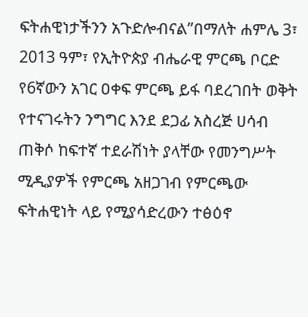ፍትሐዊነታችንን አጉድሎብናል”በማለት ሐምሌ 3፣ 2013 ዓም፣ የኢትዮጵያ ብሔራዊ ምርጫ ቦርድ የ6ኛውን አገር ዐቀፍ ምርጫ ይፋ ባደረገበት ወቅት የተናገሩትን ንግግር እንደ ደጋፊ አስረጅ ሀሳብ ጠቅሶ ከፍተኛ ተደራሽነት ያላቸው የመንግሥት ሚዲያዎች የምርጫ አዘጋገብ የምርጫው ፍትሐዊነት ላይ የሚያሳድረውን ተፅዕኖ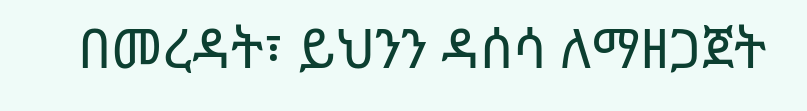በመረዳት፣ ይህንን ዳሰሳ ለማዘጋጀት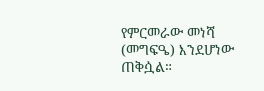የምርመራው መነሻ (መግፍዔ) እንደሆነው ጠቅሷል።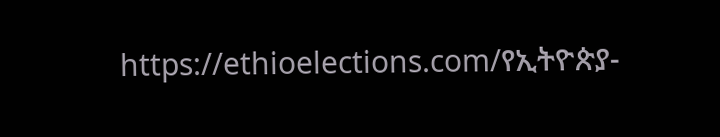https://ethioelections.com/የኢትዮጵያ-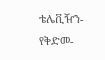ቴሌቪዥን-የቅድመ-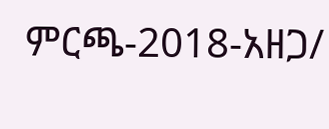ምርጫ-2018-አዘጋ/